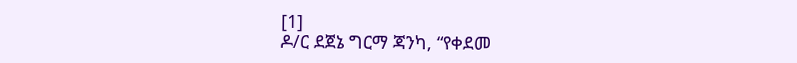[1]
ዶ/ር ደጀኔ ግርማ ጃንካ, “የቀደመ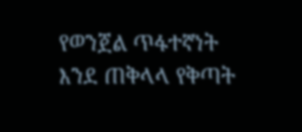የወንጀል ጥፋተኛነት እንደ ጠቅላላ የቅጣት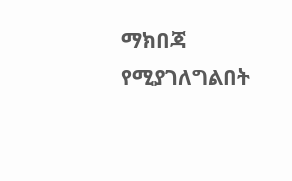ማክበጃ የሚያገለግልበት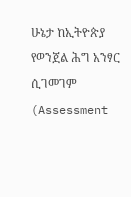ሁኔታ ከኢትዮጵያ የወንጀል ሕግ አንፃር ሲገመገም (Assessment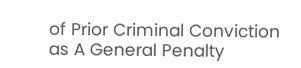of Prior Criminal Conviction as A General Penalty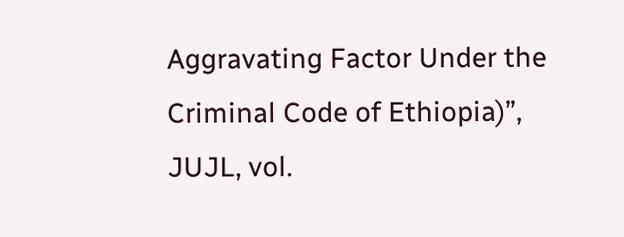Aggravating Factor Under the Criminal Code of Ethiopia)”, JUJL, vol.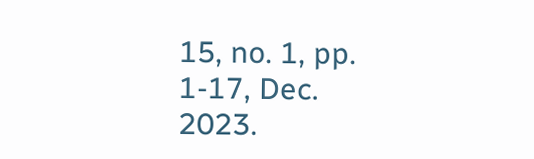15, no. 1, pp. 1-17, Dec. 2023.